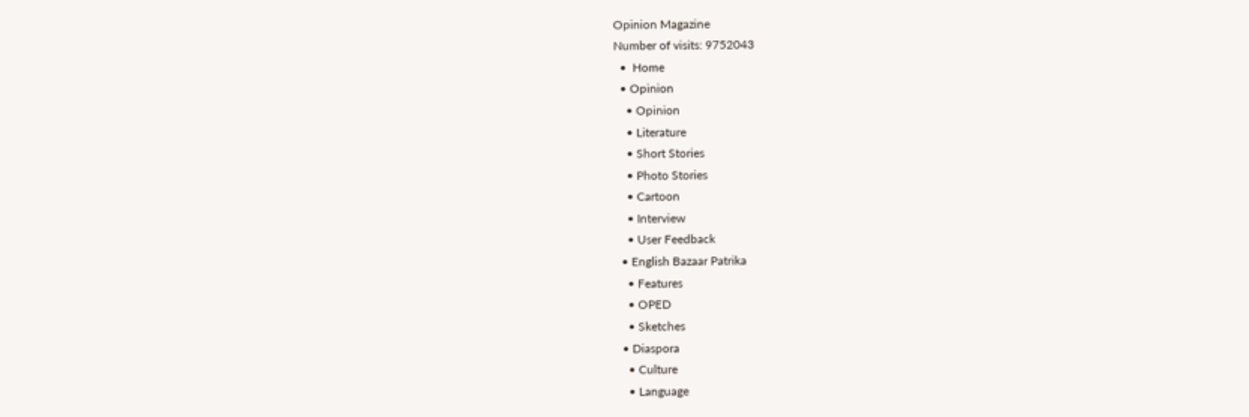Opinion Magazine
Number of visits: 9752043
  •  Home
  • Opinion
    • Opinion
    • Literature
    • Short Stories
    • Photo Stories
    • Cartoon
    • Interview
    • User Feedback
  • English Bazaar Patrika
    • Features
    • OPED
    • Sketches
  • Diaspora
    • Culture
    • Language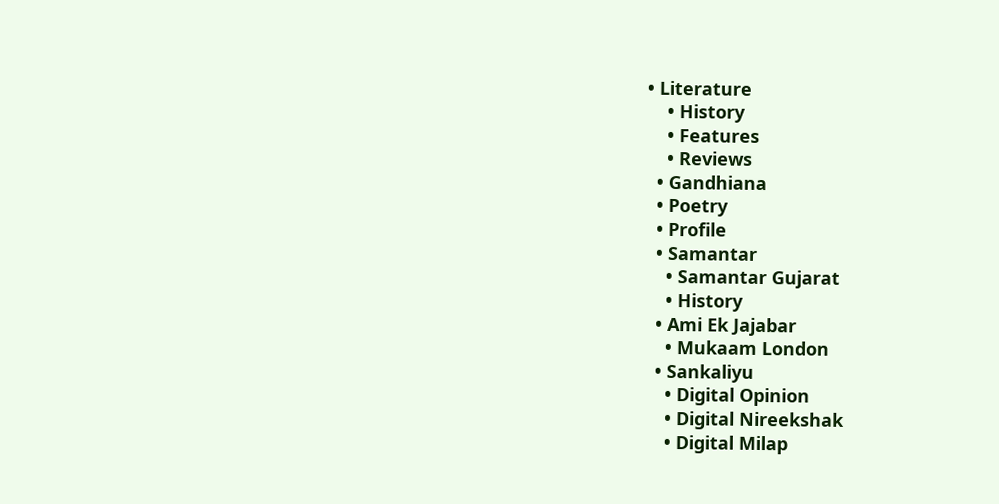• Literature
    • History
    • Features
    • Reviews
  • Gandhiana
  • Poetry
  • Profile
  • Samantar
    • Samantar Gujarat
    • History
  • Ami Ek Jajabar
    • Mukaam London
  • Sankaliyu
    • Digital Opinion
    • Digital Nireekshak
    • Digital Milap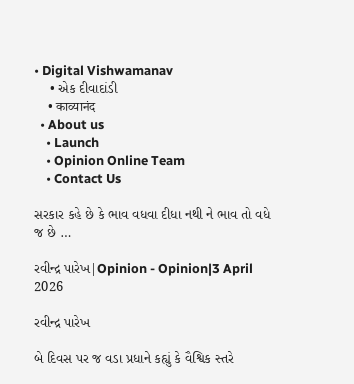• Digital Vishwamanav
    • એક દીવાદાંડી
    • काव्यानंद
  • About us
    • Launch
    • Opinion Online Team
    • Contact Us

સરકાર કહે છે કે ભાવ વધવા દીધા નથી ને ભાવ તો વધે જ છે …

રવીન્દ્ર પારેખ|Opinion - Opinion|3 April 2026

રવીન્દ્ર પારેખ

બે દિવસ પર જ વડા પ્રધાને કહ્યું કે વૈશ્વિક સ્તરે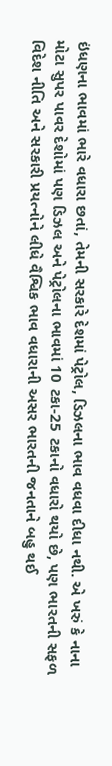ઇંધણના ભાવમાં ભારે વધારા છતાં, તેમની સરકારે દેશમાં પેટ્રોલ, ડિઝલના ભાવ વધવા દીધા નથી. એ ખરું કે નાના મોટા સુપર પાવર દેશોમાં પણ ડિઝલ અને પેટ્રોલના ભાવમાં 10 ટકા-25 ટકાનો વધારો થયો છે, પણ ભારતની સફળ વિદેશ નીતિ અને સરકારી પ્રયત્નોને લીધે વૈશ્વિક ભાવ વધારાની અસર ભારતની જનતાને બહુ થઈ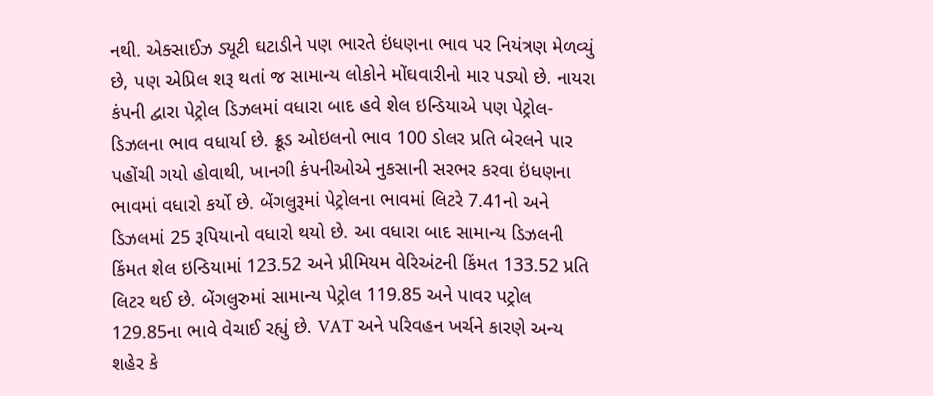નથી. એક્સાઈઝ ડ્યૂટી ઘટાડીને પણ ભારતે ઇંધણના ભાવ પર નિયંત્રણ મેળવ્યું છે, પણ એપ્રિલ શરૂ થતાં જ સામાન્ય લોકોને મોંઘવારીનો માર પડ્યો છે. નાયરા કંપની દ્વારા પેટ્રોલ ડિઝલમાં વધારા બાદ હવે શેલ ઇન્ડિયાએ પણ પેટ્રોલ-ડિઝલના ભાવ વધાર્યા છે. ક્રૂડ ઓઇલનો ભાવ 100 ડોલર પ્રતિ બેરલને પાર પહોંચી ગયો હોવાથી, ખાનગી કંપનીઓએ નુકસાની સરભર કરવા ઇંધણના ભાવમાં વધારો કર્યો છે. બેંગલુરૂમાં પેટ્રોલના ભાવમાં લિટરે 7.41નો અને ડિઝલમાં 25 રૂપિયાનો વધારો થયો છે. આ વધારા બાદ સામાન્ય ડિઝલની કિંમત શેલ ઇન્ડિયામાં 123.52 અને પ્રીમિયમ વેરિઅંટની કિંમત 133.52 પ્રતિ લિટર થઈ છે. બેંગલુરુમાં સામાન્ય પેટ્રોલ 119.85 અને પાવર પટ્રોલ 129.85ના ભાવે વેચાઈ રહ્યું છે. VAT અને પરિવહન ખર્ચને કારણે અન્ય શહેર કે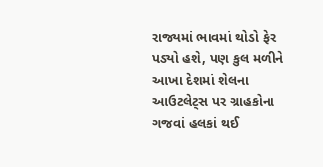રાજ્યમાં ભાવમાં થોડો ફેર પડ્યો હશે, પણ કુલ મળીને આખા દેશમાં શેલના આઉટલેટ્સ પર ગ્રાહકોના ગજવાં હલકાં થઈ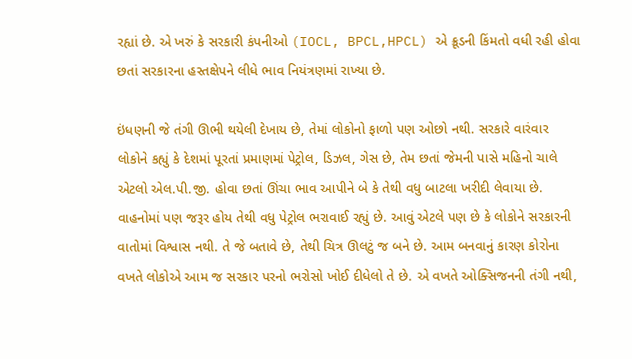રહ્યાં છે. એ ખરું કે સરકારી કંપનીઓ (IOCL, BPCL,HPCL) એ ક્રૂડની કિંમતો વધી રહી હોવા છતાં સરકારના હસ્તક્ષેપને લીધે ભાવ નિયંત્રણમાં રાખ્યા છે.

ઇંધણની જે તંગી ઊભી થયેલી દેખાય છે, તેમાં લોકોનો ફાળો પણ ઓછો નથી. સરકારે વારંવાર લોકોને કહ્યું કે દેશમાં પૂરતાં પ્રમાણમાં પેટ્રોલ, ડિઝલ, ગેસ છે, તેમ છતાં જેમની પાસે મહિનો ચાલે એટલો એલ.પી.જી. હોવા છતાં ઊંચા ભાવ આપીને બે કે તેથી વધુ બાટલા ખરીદી લેવાયા છે. વાહનોમાં પણ જરૂર હોય તેથી વધુ પેટ્રોલ ભરાવાઈ રહ્યું છે. આવું એટલે પણ છે કે લોકોને સરકારની વાતોમાં વિશ્વાસ નથી. તે જે બતાવે છે, તેથી ચિત્ર ઊલટું જ બને છે. આમ બનવાનું કારણ કોરોના વખતે લોકોએ આમ જ સરકાર પરનો ભરોસો ખોઈ દીધેલો તે છે. એ વખતે ઓક્સિજનની તંગી નથી,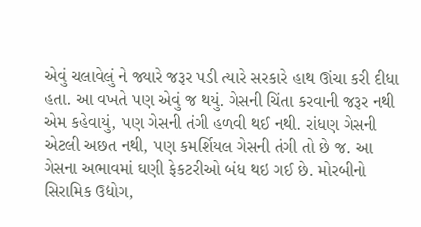એવું ચલાવેલું ને જ્યારે જરૂર પડી ત્યારે સરકારે હાથ ઊંચા કરી દીધા હતા. આ વખતે પણ એવું જ થયું. ગેસની ચિંતા કરવાની જરૂર નથી એમ કહેવાયું, પણ ગેસની તંગી હળવી થઈ નથી. રાંધણ ગેસની એટલી અછત નથી, પણ કમર્શિયલ ગેસની તંગી તો છે જ. આ ગેસના અભાવમાં ઘણી ફેકટરીઓ બંધ થઇ ગઈ છે. મોરબીનો સિરામિક ઉદ્યોગ,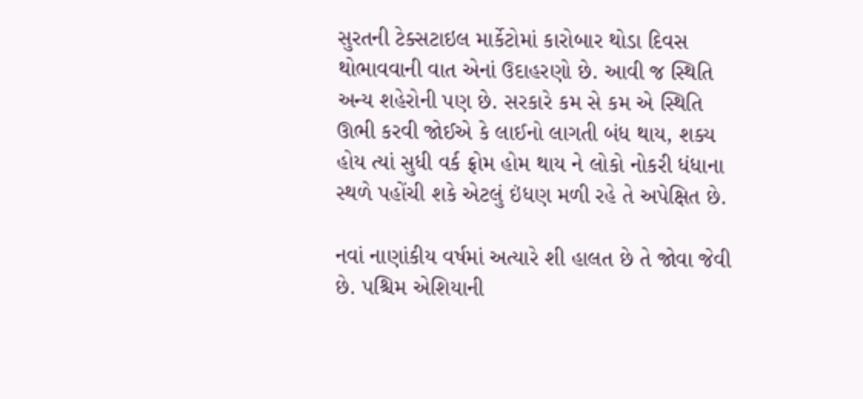સુરતની ટેક્સટાઇલ માર્કેટોમાં કારોબાર થોડા દિવસ થોભાવવાની વાત એનાં ઉદાહરણો છે. આવી જ સ્થિતિ અન્ય શહેરોની પણ છે. સરકારે કમ સે કમ એ સ્થિતિ ઊભી કરવી જોઈએ કે લાઈનો લાગતી બંધ થાય, શક્ય હોય ત્યાં સુધી વર્ક ફ્રોમ હોમ થાય ને લોકો નોકરી ધંધાના સ્થળે પહોંચી શકે એટલું ઇંધણ મળી રહે તે અપેક્ષિત છે.

નવાં નાણાંકીય વર્ષમાં અત્યારે શી હાલત છે તે જોવા જેવી છે. પશ્ચિમ એશિયાની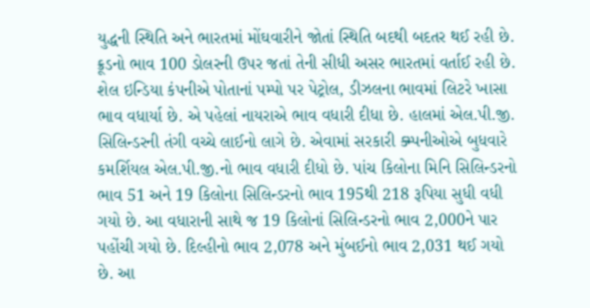યુદ્ધની સ્થિતિ અને ભારતમાં મોંઘવારીને જોતાં સ્થિતિ બદથી બદતર થઈ રહી છે. ક્રૂડનો ભાવ 100 ડોલરની ઉપર જતાં તેની સીધી અસર ભારતમાં વર્તાઈ રહી છે. શેલ ઇન્ડિયા કંપનીએ પોતાનાં પમ્પો પર પેટ્રોલ, ડીઝલના ભાવમાં લિટરે ખાસા ભાવ વધાર્યા છે. એ પહેલાં નાયરાએ ભાવ વધારી દીધા છે. હાલમાં એલ.પી.જી. સિલિન્ડરની તંગી વચ્ચે લાઈનો લાગે છે. એવામાં સરકારી ક્મ્પનીઓએ બુધવારે કમર્શિયલ એલ.પી.જી.નો ભાવ વધારી દીધો છે. પાંચ કિલોના મિનિ સિલિન્ડરનો ભાવ 51 અને 19 કિલોના સિલિન્ડરનો ભાવ 195થી 218 રૂપિયા સુધી વધી ગયો છે. આ વધારાની સાથે જ 19 કિલોનાં સિલિન્ડરનો ભાવ 2,000ને પાર પહોંચી ગયો છે. દિલ્હીનો ભાવ 2,078 અને મુંબઈનો ભાવ 2,031 થઈ ગયો છે. આ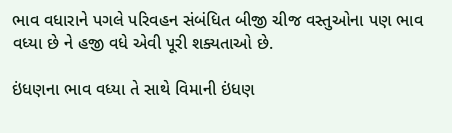ભાવ વધારાને પગલે પરિવહન સંબંધિત બીજી ચીજ વસ્તુઓના પણ ભાવ વધ્યા છે ને હજી વધે એવી પૂરી શક્યતાઓ છે.

ઇંધણના ભાવ વધ્યા તે સાથે વિમાની ઇંધણ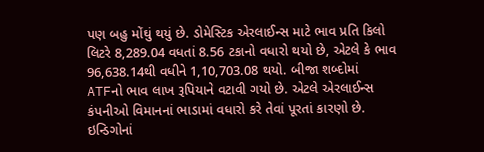પણ બહુ મોંઘું થયું છે. ડોમેસ્ટિક એરલાઈન્સ માટે ભાવ પ્રતિ કિલો લિટરે 8,289.04 વધતાં 8.56 ટકાનો વધારો થયો છે, એટલે કે ભાવ 96,638.14થી વધીને 1,10,703.08 થયો. બીજા શબ્દોમાં ATFનો ભાવ લાખ રૂપિયાને વટાવી ગયો છે. એટલે એરલાઈન્સ કંપનીઓ વિમાનનાં ભાડામાં વધારો કરે તેવાં પૂરતાં કારણો છે. ઇન્ડિગોનાં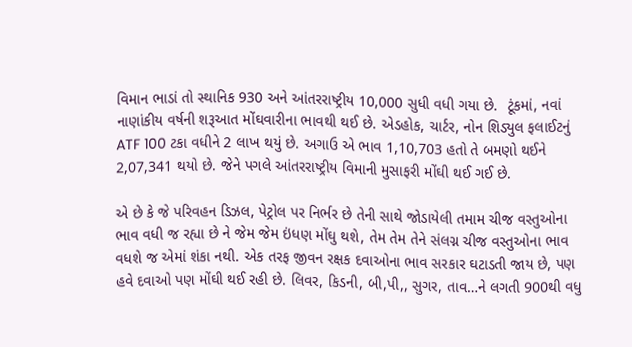વિમાન ભાડાં તો સ્થાનિક 930 અને આંતરરાષ્ટ્રીય 10,000 સુધી વધી ગયા છે.  ટૂંકમાં, નવાં નાણાંકીય વર્ષની શરૂઆત મોંઘવારીના ભાવથી થઈ છે. એડહોક, ચાર્ટર, નોન શિડ્યુલ ફલાઈટનું ATF 100 ટકા વધીને 2 લાખ થયું છે. અગાઉ એ ભાવ 1,10,703 હતો તે બમણો થઈને 2,07,341 થયો છે. જેને પગલે આંતરરાષ્ટ્રીય વિમાની મુસાફરી મોંઘી થઈ ગઈ છે.

એ છે કે જે પરિવહન ડિઝલ, પેટ્રોલ પર નિર્ભર છે તેની સાથે જોડાયેલી તમામ ચીજ વસ્તુઓના ભાવ વધી જ રહ્યા છે ને જેમ જેમ ઇંધણ મોંઘુ થશે, તેમ તેમ તેને સંલગ્ન ચીજ વસ્તુઓના ભાવ વધશે જ એમાં શંકા નથી. એક તરફ જીવન રક્ષક દવાઓના ભાવ સરકાર ઘટાડતી જાય છે, પણ હવે દવાઓ પણ મોંઘી થઈ રહી છે. લિવર, કિડની, બી,પી,, સુગર, તાવ…ને લગતી 900થી વધુ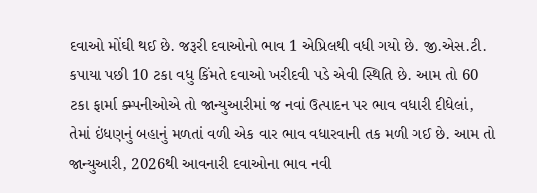દવાઓ મોંઘી થઈ છે. જરૂરી દવાઓનો ભાવ 1 એપ્રિલથી વધી ગયો છે. જી.એસ.ટી. કપાયા પછી 10 ટકા વધુ કિંમતે દવાઓ ખરીદવી પડે એવી સ્થિતિ છે. આમ તો 60 ટકા ફાર્મા ક્મ્પનીઓએ તો જાન્યુઆરીમાં જ નવાં ઉત્પાદન પર ભાવ વધારી દીધેલાં, તેમાં ઇંધણનું બહાનું મળતાં વળી એક વાર ભાવ વધારવાની તક મળી ગઈ છે. આમ તો જાન્યુઆરી, 2026થી આવનારી દવાઓના ભાવ નવી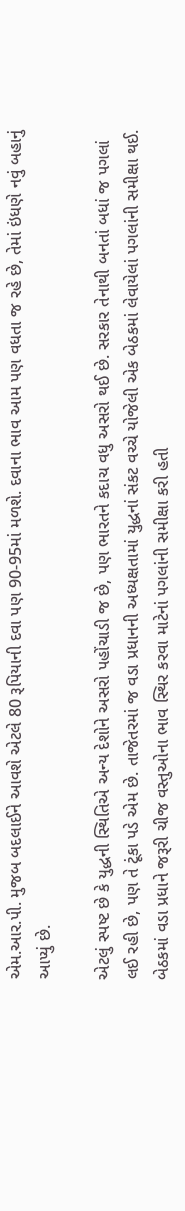એમ.આર.પી. મુજબ બદલાઈને આવશે એટલે 80 રૂપિયાની દવા પણ 90-95માં મળશે. દવાના ભાવ આમ પણ વધતા જ રહે છે, તેમાં ઇંધણે નવું બહાનું આપ્યું છે.

એટલું સ્પષ્ટ છે કે યુદ્ધની સ્થિતિએ અન્ય દેશોને અસરો પહોંચાડી જ છે, પણ ભારતને કદાચ વધુ અસરો થઈ છે. સરકાર તેનાથી બનતાં બધાં જ પગલાં લઈ રહી છે, પણ તે ટૂંકા પડે એમ છે. તાજેતરમાં જ વડા પ્રધાનની અધ્યક્ષતામાં યુદ્ધનાં સંકટ વચ્ચે યોજેલી એક બેઠકમાં લેવાયેલાં પગલાંની સમીક્ષા થઈ. બેઠકમાં વડા પ્રધાને જરૂરી ચીજ વસ્તુઓના ભાવ સ્થિર કરવા માટેનાં પગલાંની સમીક્ષા કરી હતી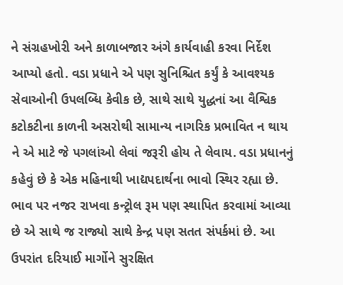ને સંગ્રહખોરી અને કાળાબજાર અંગે કાર્યવાહી કરવા નિર્દેશ આપ્યો હતો. વડા પ્રધાને એ પણ સુનિશ્ચિત કર્યું કે આવશ્યક સેવાઓની ઉપલબ્ધિ કેવીક છે, સાથે સાથે યુદ્ધનાં આ વૈશ્વિક કટોકટીના કાળની અસરોથી સામાન્ય નાગરિક પ્રભાવિત ન થાય ને એ માટે જે પગલાંઓ લેવાં જરૂરી હોય તે લેવાય. વડા પ્રધાનનું કહેવું છે કે એક મહિનાથી ખાદ્યપદાર્થના ભાવો સ્થિર રહ્યા છે. ભાવ પર નજર રાખવા કન્ટ્રોલ રૂમ પણ સ્થાપિત કરવામાં આવ્યા છે એ સાથે જ રાજ્યો સાથે કેન્દ્ર પણ સતત સંપર્કમાં છે. આ ઉપરાંત દરિયાઈ માર્ગોને સુરક્ષિત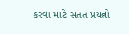કરવા માટે સતત પ્રયત્નો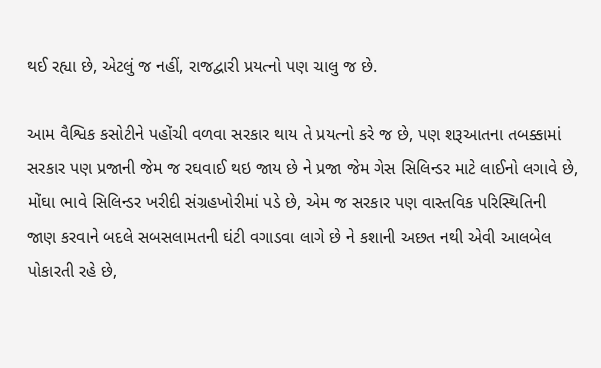થઈ રહ્યા છે, એટલું જ નહીં, રાજદ્વારી પ્રયત્નો પણ ચાલુ જ છે.

આમ વૈશ્વિક કસોટીને પહોંચી વળવા સરકાર થાય તે પ્રયત્નો કરે જ છે, પણ શરૂઆતના તબક્કામાં સરકાર પણ પ્રજાની જેમ જ રઘવાઈ થઇ જાય છે ને પ્રજા જેમ ગેસ સિલિન્ડર માટે લાઈનો લગાવે છે, મોંઘા ભાવે સિલિન્ડર ખરીદી સંગ્રહખોરીમાં પડે છે, એમ જ સરકાર પણ વાસ્તવિક પરિસ્થિતિની જાણ કરવાને બદલે સબસલામતની ઘંટી વગાડવા લાગે છે ને કશાની અછત નથી એવી આલબેલ પોકારતી રહે છે,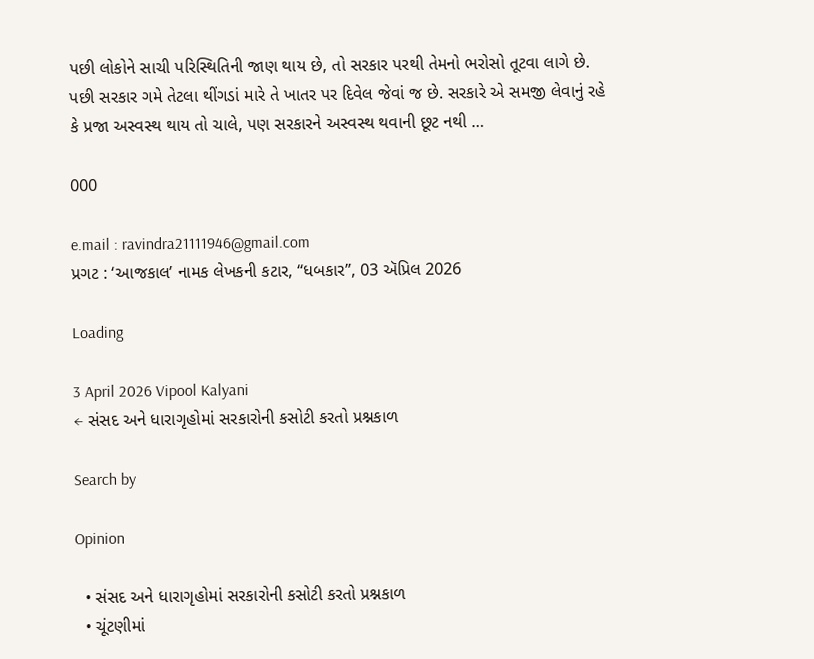પછી લોકોને સાચી પરિસ્થિતિની જાણ થાય છે, તો સરકાર પરથી તેમનો ભરોસો તૂટવા લાગે છે. પછી સરકાર ગમે તેટલા થીંગડાં મારે તે ખાતર પર દિવેલ જેવાં જ છે. સરકારે એ સમજી લેવાનું રહે કે પ્રજા અસ્વસ્થ થાય તો ચાલે, પણ સરકારને અસ્વસ્થ થવાની છૂટ નથી …

000

e.mail : ravindra21111946@gmail.com
પ્રગટ : ‘આજકાલ’ નામક લેખકની કટાર, “ધબકાર”, 03 ઍપ્રિલ 2026

Loading

3 April 2026 Vipool Kalyani
← સંસદ અને ધારાગૃહોમાં સરકારોની કસોટી કરતો પ્રશ્નકાળ

Search by

Opinion

  • સંસદ અને ધારાગૃહોમાં સરકારોની કસોટી કરતો પ્રશ્નકાળ
  • ચૂંટણીમાં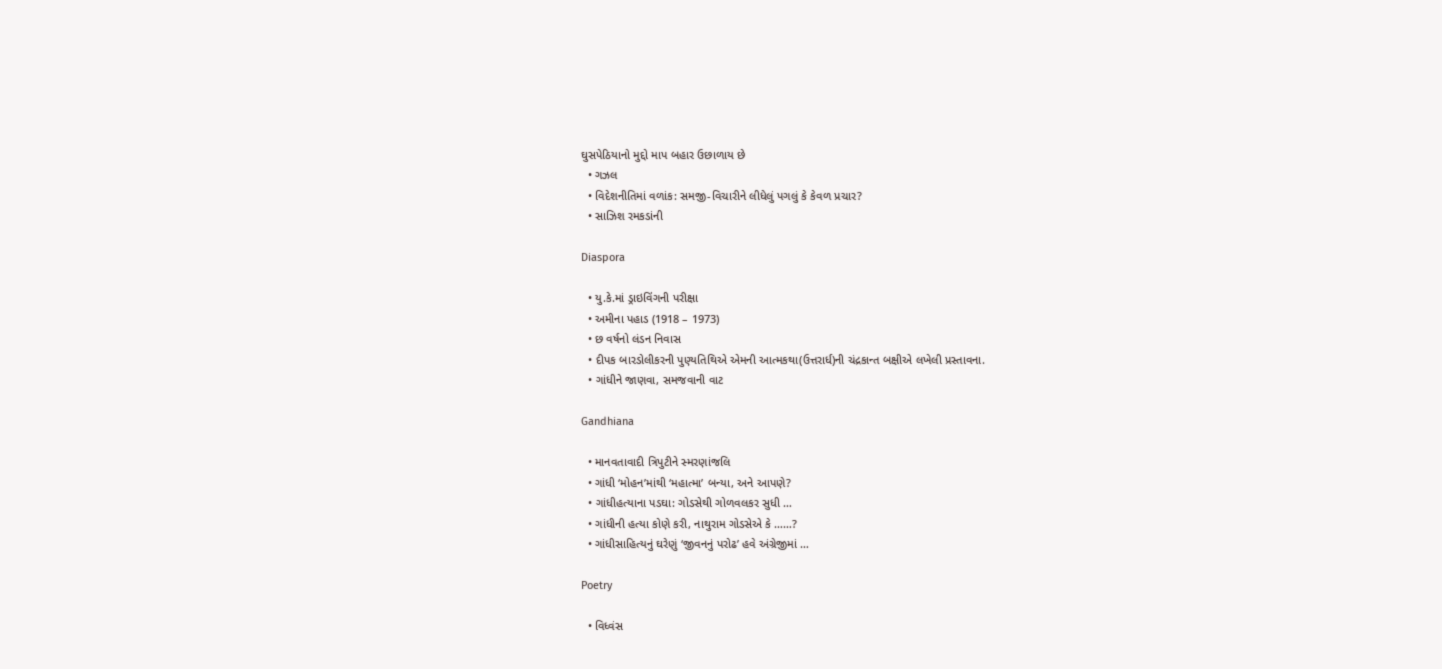ઘુસપેઠિયાનો મુદ્દો માપ બહાર ઉછાળાય છે
  • ગઝલ
  • વિદેશનીતિમાં વળાંક: સમજી-વિચારીને લીધેલું પગલું કે કેવળ પ્રચાર?
  • સાઝિશ રમકડાંની

Diaspora

  • યુ.કે.માં ડ્રાઇવિંગની પરીક્ષા
  • અમીના પહાડ (1918 – 1973)
  • છ વર્ષનો લંડન નિવાસ
  • દીપક બારડોલીકરની પુણ્યતિથિએ એમની આત્મકથા(ઉત્તરાર્ધ)ની ચંદ્રકાન્ત બક્ષીએ લખેલી પ્રસ્તાવના.
  • ગાંધીને જાણવા, સમજવાની વાટ

Gandhiana

  • માનવતાવાદી ત્રિપુટીને સ્મરણાંજલિ
  • ગાંધી ‘મોહન’માંથી ‘મહાત્મા’ બન્યા, અને આપણે?
  • ગાંધીહત્યાના પડઘા: ગોડસેથી ગોળવલકર સુધી …
  • ગાંધીની હત્યા કોણે કરી, નાથુરામ ગોડસેએ કે ……?
  • ગાંધીસાહિત્યનું ઘરેણું ‘જીવનનું પરોઢ’ હવે અંગ્રેજીમાં …

Poetry

  • વિધ્વંસ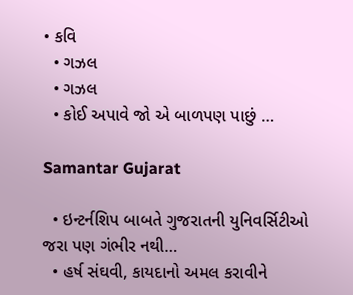• કવિ
  • ગઝલ
  • ગઝલ
  • કોઈ અપાવે જો એ બાળપણ પાછું …

Samantar Gujarat

  • ઇન્ટર્નશિપ બાબતે ગુજરાતની યુનિવર્સિટીઓ જરા પણ ગંભીર નથી…
  • હર્ષ સંઘવી, કાયદાનો અમલ કરાવીને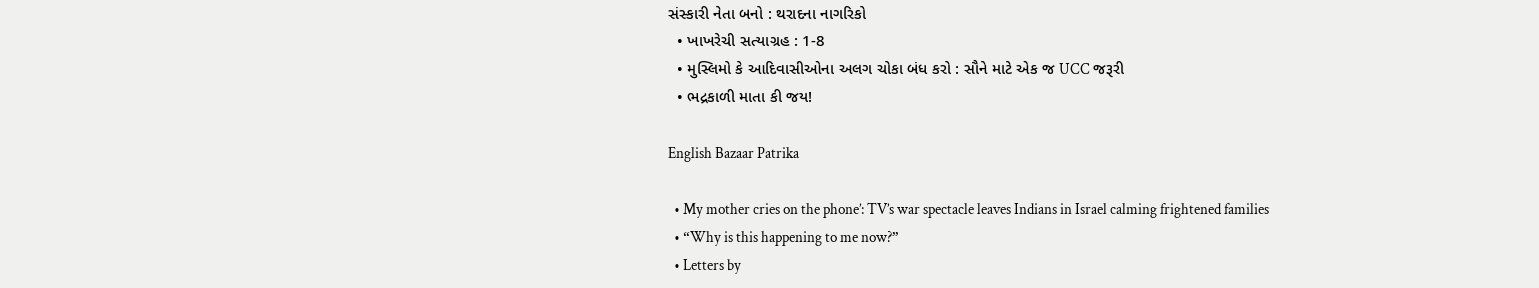સંસ્કારી નેતા બનો : થરાદના નાગરિકો
  • ખાખરેચી સત્યાગ્રહ : 1-8
  • મુસ્લિમો કે આદિવાસીઓના અલગ ચોકા બંધ કરો : સૌને માટે એક જ UCC જરૂરી
  • ભદ્રકાળી માતા કી જય!

English Bazaar Patrika

  • My mother cries on the phone’: TV’s war spectacle leaves Indians in Israel calming frightened families
  • “Why is this happening to me now?”
  • Letters by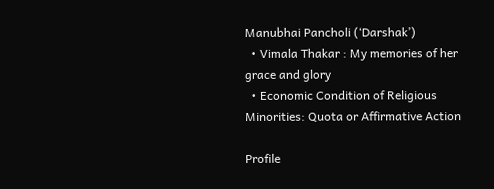Manubhai Pancholi (‘Darshak’)
  • Vimala Thakar : My memories of her grace and glory
  • Economic Condition of Religious Minorities: Quota or Affirmative Action

Profile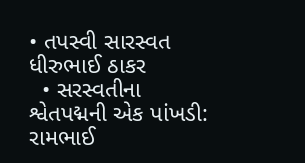• તપસ્વી સારસ્વત ધીરુભાઈ ઠાકર
  • સરસ્વતીના શ્વેતપદ્મની એક પાંખડી: રામભાઈ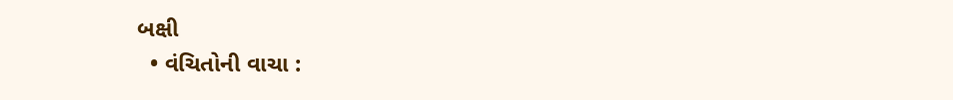બક્ષી
  • વંચિતોની વાચા :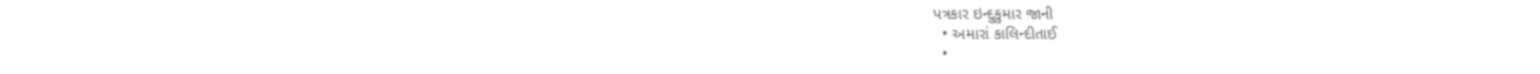પત્રકાર ઇન્દુકુમાર જાની
  • અમારાં કાલિન્દીતાઈ
  •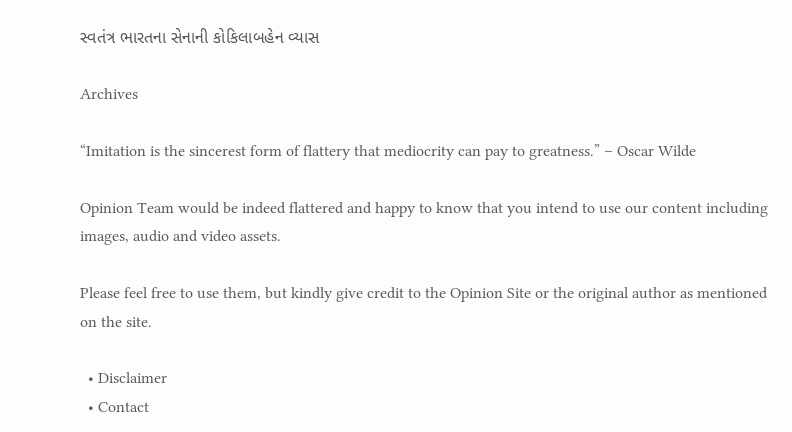સ્વતંત્ર ભારતના સેનાની કોકિલાબહેન વ્યાસ

Archives

“Imitation is the sincerest form of flattery that mediocrity can pay to greatness.” – Oscar Wilde

Opinion Team would be indeed flattered and happy to know that you intend to use our content including images, audio and video assets.

Please feel free to use them, but kindly give credit to the Opinion Site or the original author as mentioned on the site.

  • Disclaimer
  • Contact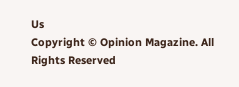Us
Copyright © Opinion Magazine. All Rights Reserved